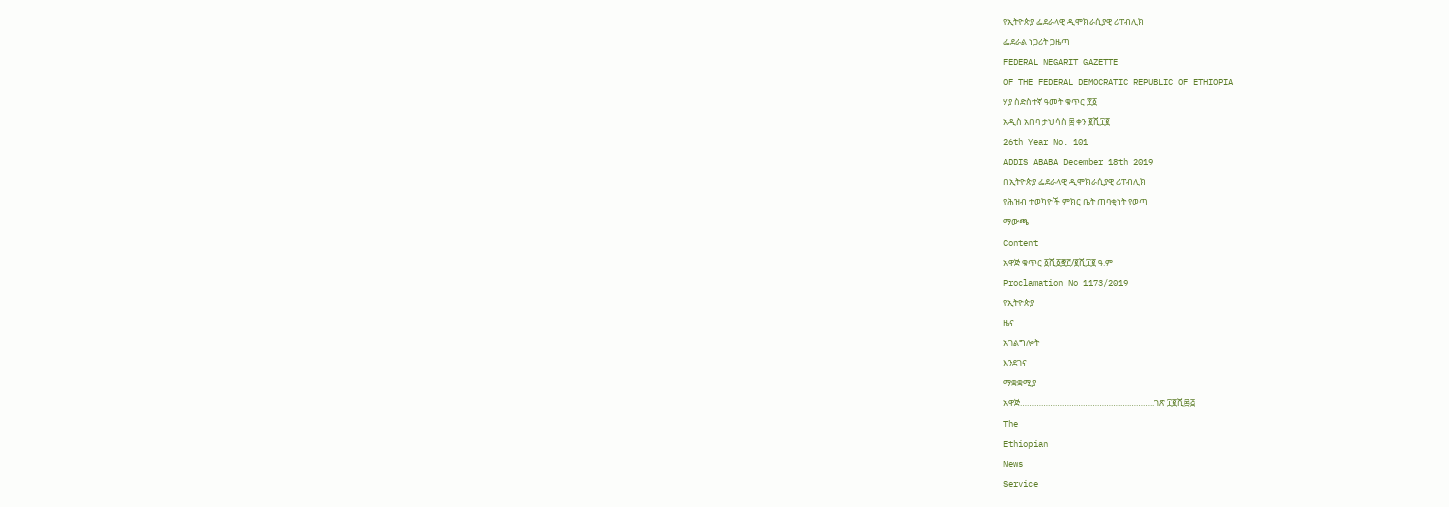የኢትዮጵያ ፌደራላዊ ዲሞክራሲያዊ ሪፐብሊክ
ፌደራል ነጋሪት ጋዜጣ
FEDERAL NEGARIT GAZETTE
OF THE FEDERAL DEMOCRATIC REPUBLIC OF ETHIOPIA
ሃያ ስድስተኛ ዓመት ቁጥር ፻፩
አዲስ አበባ ታህሳስ ፰ ቀን ፪ሺ፲፪
26th Year No. 101
ADDIS ABABA December 18th 2019
በኢትዮጵያ ፌደራላዊ ዲሞክራሲያዊ ሪፐብሊክ
የሕዝብ ተወካዮች ምክር ቤት ጠባቂነት የወጣ
ማውጫ
Content
አዋጅ ቁጥር ፩ሺ፩፸፫/፪ሺ፲፪ ዓ.ም
Proclamation No 1173/2019
የኢትዮጵያ
ዜና
አገልግሎት
እንደገና
ማቋቋሚያ
አዋጅ…………………………………….….………..ገጽ ፲፪ሺ፷፭
The
Ethiopian
News
Service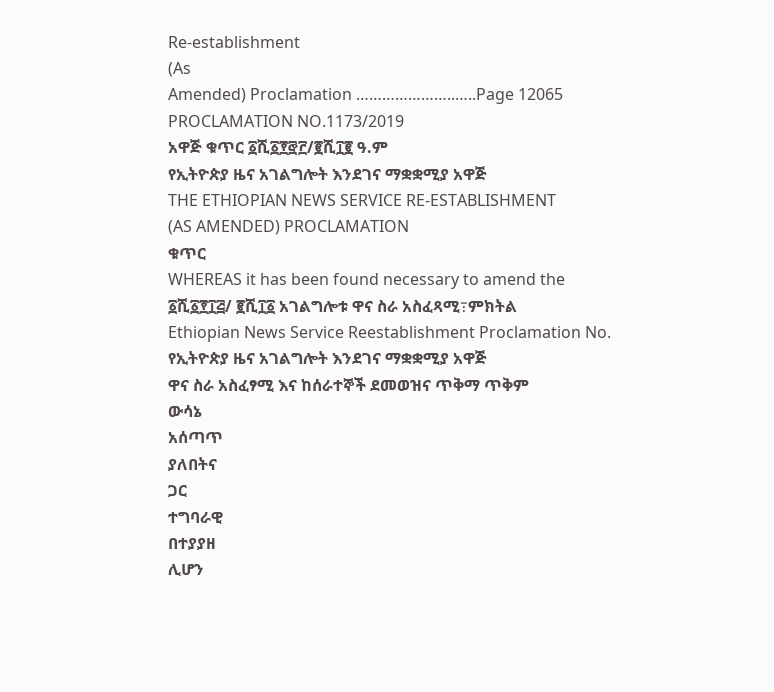Re-establishment
(As
Amended) Proclamation …………………..…..Page 12065
PROCLAMATION NO.1173/2019
አዋጅ ቁጥር ፩ሺ፩፻፸፫/፪ሺ፲፪ ዓ.ም
የኢትዮጵያ ዜና አገልግሎት እንደገና ማቋቋሚያ አዋጅ
THE ETHIOPIAN NEWS SERVICE RE-ESTABLISHMENT
(AS AMENDED) PROCLAMATION
ቁጥር
WHEREAS it has been found necessary to amend the
፩ሺ፩፻፲፭/ ፪ሺ፲፩ አገልግሎቱ ዋና ስራ አስፈጻሚ߹ምክትል
Ethiopian News Service Reestablishment Proclamation No.
የኢትዮጵያ ዜና አገልግሎት እንደገና ማቋቋሚያ አዋጅ
ዋና ስራ አስፈፃሚ እና ከሰራተኞች ደመወዝና ጥቅማ ጥቅም
ውሳኔ
አሰጣጥ
ያለበትና
ጋር
ተግባራዊ
በተያያዘ
ሊሆን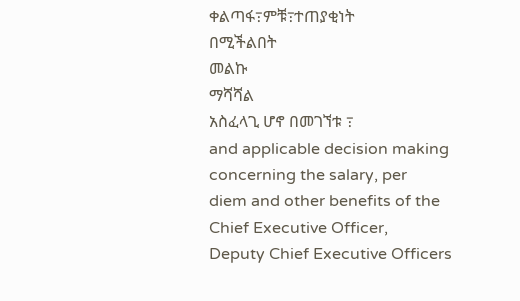ቀልጣፋ߹ምቹ߹ተጠያቂነት
በሚችልበት
መልኩ
ማሻሻል
አስፈላጊ ሆኖ በመገኘቱ ߹
and applicable decision making concerning the salary, per
diem and other benefits of the Chief Executive Officer,
Deputy Chief Executive Officers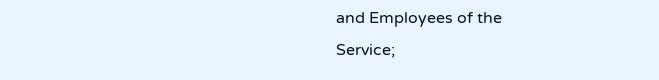and Employees of the
Service;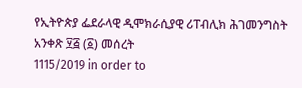የኢትዮጵያ ፌደራላዊ ዲሞክራሲያዊ ሪፐብሊክ ሕገመንግስት
አንቀጽ ፶፭ (፩) መሰረት
1115/2019 in order to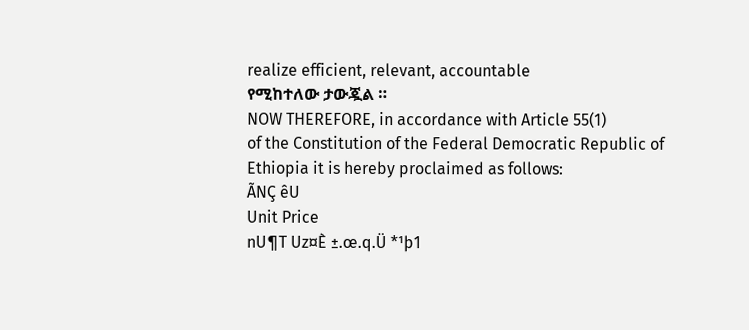realize efficient, relevant, accountable
የሚከተለው ታውጇል ።
NOW THEREFORE, in accordance with Article 55(1)
of the Constitution of the Federal Democratic Republic of
Ethiopia it is hereby proclaimed as follows:
ÃNÇ êU
Unit Price
nU¶T Uz¤È ±.œ.q.Ü *¹þ1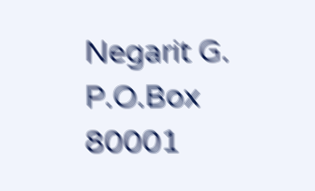Negarit G. P.O.Box 80001